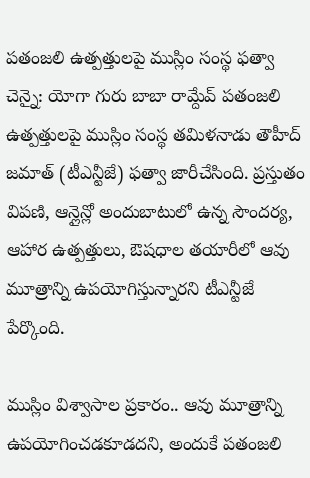పతంజలి ఉత్పత్తులపై ముస్లిం సంస్థ ఫత్వా
చెన్నై: యోగా గురు బాబా రామ్దేవ్ పతంజలి ఉత్పత్తులపై ముస్లిం సంస్థ తమిళనాడు తౌహీద్ జమాత్ (టీఎన్టీజే) ఫత్వా జారీచేసింది. ప్రస్తుతం విపణి, ఆన్లైన్లో అందుబాటులో ఉన్న సౌందర్య, ఆహార ఉత్పత్తులు, ఔషధాల తయారీలో ఆవు మూత్రాన్ని ఉపయోగిస్తున్నారని టీఎన్టీజే పేర్కొంది.

ముస్లిం విశ్వాసాల ప్రకారం.. ఆవు మూత్రాన్ని ఉపయోగించడకూడదని, అందుకే పతంజలి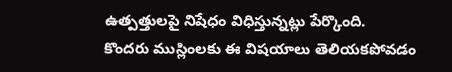ఉత్పత్తులపై నిషేధం విధిస్తున్నట్లు పేర్కొంది.
కొందరు ముస్లింలకు ఈ విషయాలు తెలియకపోవడం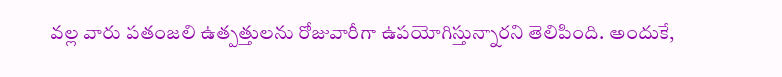వల్ల వారు పతంజలి ఉత్పత్తులను రోజువారీగా ఉపయోగిస్తున్నారని తెలిపింది. అందుకే,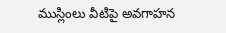ముస్లింలు వీటిపై అవగాహన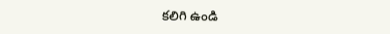కలిగి ఉండి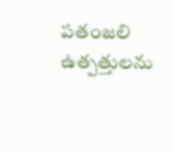పతంజలి ఉత్పత్తులను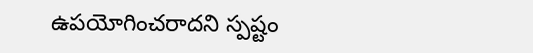ఉపయోగించరాదని స్పష్టం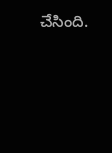చేసింది.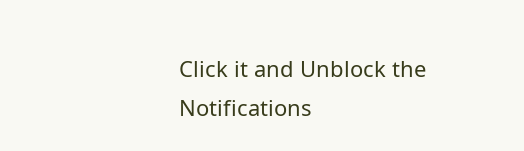Click it and Unblock the Notifications